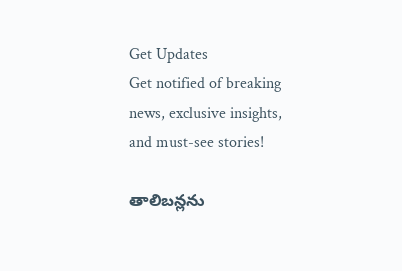Get Updates
Get notified of breaking news, exclusive insights, and must-see stories!

తాలిబన్లను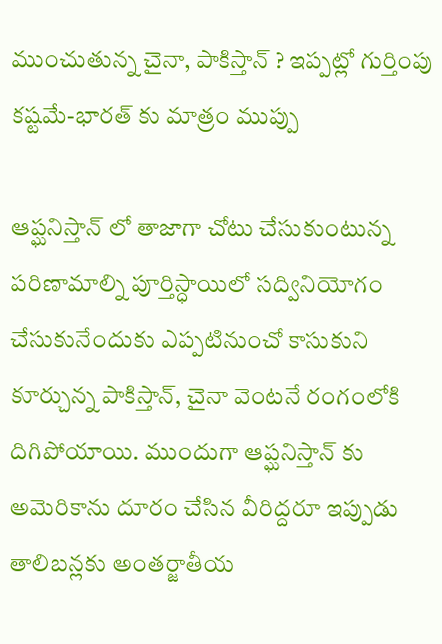ముంచుతున్న చైనా, పాకిస్తాన్ ? ఇప్పట్లో గుర్తింపు కష్టమే-భారత్ కు మాత్రం ముప్పు

ఆప్ఘనిస్తాన్ లో తాజాగా చోటు చేసుకుంటున్న పరిణామాల్ని పూర్తిస్ధాయిలో సద్వినియోగం చేసుకునేందుకు ఎప్పటినుంచో కాసుకుని కూర్చున్న పాకిస్తాన్, చైనా వెంటనే రంగంలోకి దిగిపోయాయి. ముందుగా ఆప్ఘనిస్తాన్ కు అమెరికాను దూరం చేసిన వీరిద్దరూ ఇప్పుడు తాలిబన్లకు అంతర్జాతీయ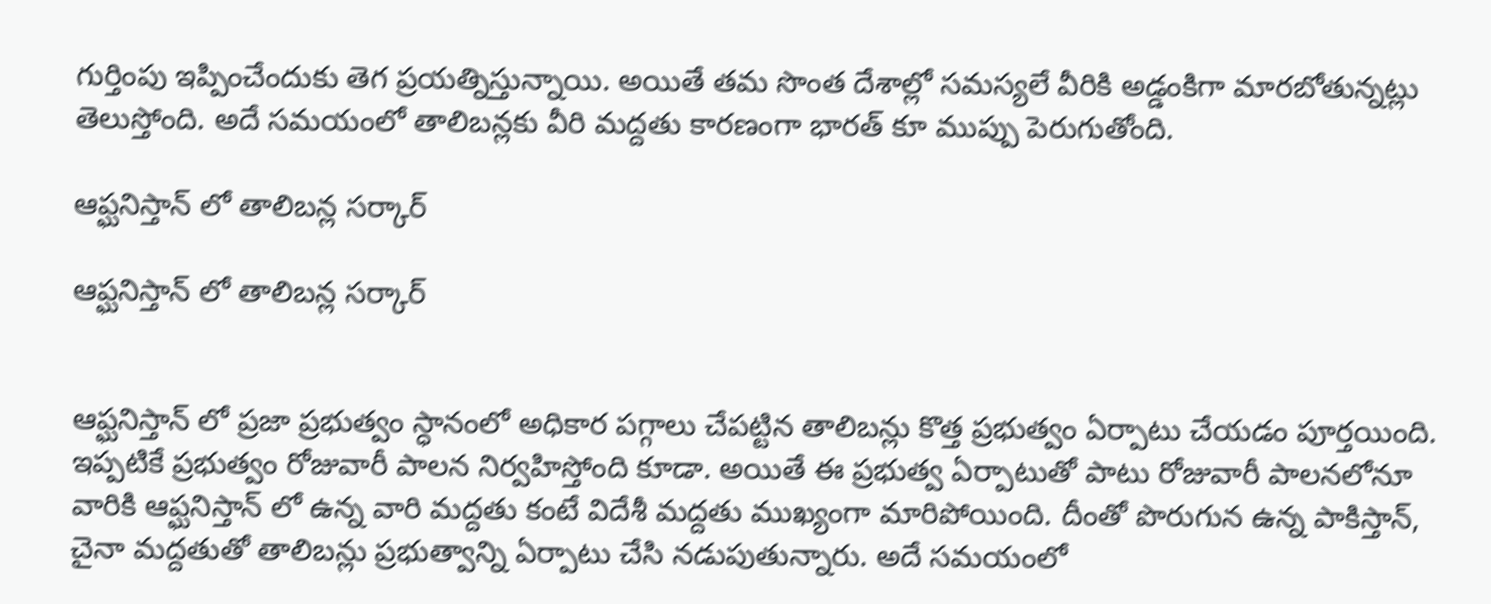గుర్తింపు ఇప్పించేందుకు తెగ ప్రయత్నిస్తున్నాయి. అయితే తమ సొంత దేశాల్లో సమస్యలే వీరికి అడ్డంకిగా మారబోతున్నట్లు తెలుస్తోంది. అదే సమయంలో తాలిబన్లకు వీరి మద్దతు కారణంగా భారత్ కూ ముప్పు పెరుగుతోంది.

ఆప్ఘనిస్తాన్ లో తాలిబన్ల సర్కార్

ఆప్ఘనిస్తాన్ లో తాలిబన్ల సర్కార్


ఆప్ఘనిస్తాన్ లో ప్రజా ప్రభుత్వం స్ధానంలో అధికార పగ్గాలు చేపట్టిన తాలిబన్లు కొత్త ప్రభుత్వం ఏర్పాటు చేయడం పూర్తయింది. ఇప్పటికే ప్రభుత్వం రోజువారీ పాలన నిర్వహిస్తోంది కూడా. అయితే ఈ ప్రభుత్వ ఏర్పాటుతో పాటు రోజువారీ పాలనలోనూ వారికి ఆప్ఘనిస్తాన్ లో ఉన్న వారి మద్దతు కంటే విదేశీ మద్దతు ముఖ్యంగా మారిపోయింది. దీంతో పొరుగున ఉన్న పాకిస్తాన్, చైనా మద్దతుతో తాలిబన్లు ప్రభుత్వాన్ని ఏర్పాటు చేసి నడుపుతున్నారు. అదే సమయంలో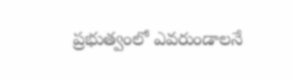ప్రభుత్వంలో ఎవరుండాలనే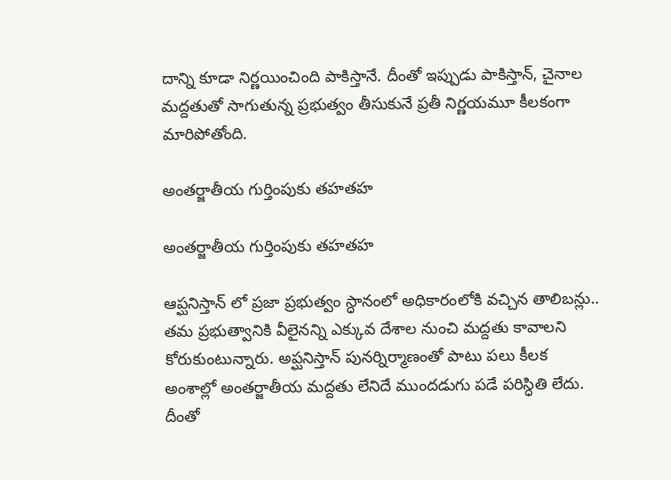దాన్ని కూడా నిర్ణయించింది పాకిస్తానే. దీంతో ఇప్పుడు పాకిస్తాన్, చైనాల మద్దతుతో సాగుతున్న ప్రభుత్వం తీసుకునే ప్రతీ నిర్ణయమూ కీలకంగా మారిపోతోంది.

అంతర్జాతీయ గుర్తింపుకు తహతహ

అంతర్జాతీయ గుర్తింపుకు తహతహ

ఆప్ఘనిస్తాన్ లో ప్రజా ప్రభుత్వం స్ధానంలో అధికారంలోకి వచ్చిన తాలిబన్లు.. తమ ప్రభుత్వానికి వీలైనన్ని ఎక్కువ దేశాల నుంచి మద్దతు కావాలని కోరుకుంటున్నారు. అప్ఘనిస్తాన్ పునర్నిర్మాణంతో పాటు పలు కీలక అంశాల్లో అంతర్జాతీయ మద్దతు లేనిదే ముందడుగు పడే పరిస్ధితి లేదు. దీంతో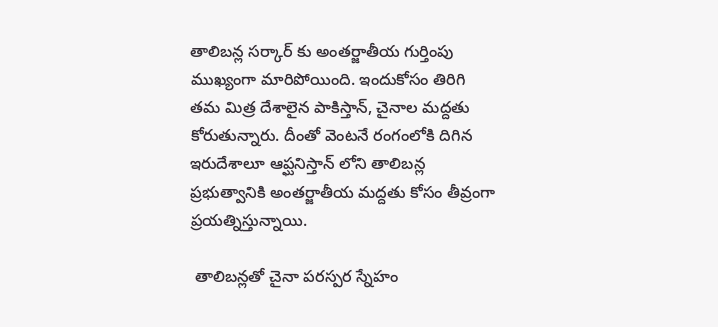తాలిబన్ల సర్కార్ కు అంతర్జాతీయ గుర్తింపు ముఖ్యంగా మారిపోయింది. ఇందుకోసం తిరిగి తమ మిత్ర దేశాలైన పాకిస్తాన్, చైనాల మద్దతు కోరుతున్నారు. దీంతో వెంటనే రంగంలోకి దిగిన ఇరుదేశాలూ ఆప్ఘనిస్తాన్ లోని తాలిబన్ల ప్రభుత్వానికి అంతర్జాతీయ మద్దతు కోసం తీవ్రంగా ప్రయత్నిస్తున్నాయి.

 తాలిబన్లతో చైనా పరస్పర స్నేహం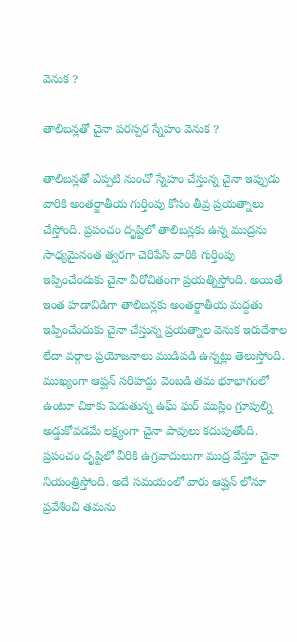వెనుక ?

తాలిబన్లతో చైనా పరస్పర స్నేహం వెనుక ?

తాలిబన్లతో ఎప్పటి నుంచో స్నేహం చేస్తున్న చైనా ఇప్పుడు వారికి అంతర్జాతీయ గుర్తింపు కోసం తీవ్ర ప్రయత్నాలు చేస్తోంది. ప్రపంచం దృష్టిలో తాలిబన్లకు ఉన్న ముద్రను సాధ్యమైనంత త్వరగా చెరిపేసి వారికి గుర్తింపు ఇప్పించేందుకు చైనా వీరోచితంగా ప్రయత్నిస్తోంది. అయితే ఇంత హడావిడిగా తాలిబన్లకు అంతర్జాతీయ మద్దతు ఇప్పించేందుకు చైనా చేస్తున్న ప్రయత్నాల వెనుక ఇరుదేశాల లేదా వర్గాల ప్రయోజనాలు ముడిపడి ఉన్నట్లు తెలుస్తోంది. ముఖ్యంగా ఆప్ఘన్ సరిహద్దు వెంబడి తమ భూభాగంలో ఉంటూ చికాకు పెడుతున్న ఉఘ్ ఘర్ ముస్లిం గ్రూపుల్ని అడ్డుకోవడమే లక్ష్యంగా చైనా పావులు కదుపుతోంది. ప్రపంచం దృష్టిలో వీరికి ఉగ్రవాదులుగా ముద్ర వేస్తూ చైనా నియంత్రిస్తోంది. అదే సమయంలో వారు ఆప్ఘన్ లోనూ ప్రవేశించి తమను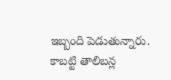ఇబ్బంది పెడుతున్నారు. కాబట్టి తాలిబన్ల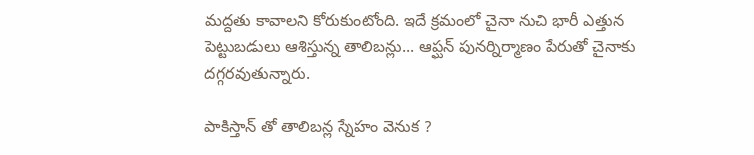మద్దతు కావాలని కోరుకుంటోంది. ఇదే క్రమంలో చైనా నుచి భారీ ఎత్తున పెట్టుబడులు ఆశిస్తున్న తాలిబన్లు... ఆప్ఘన్ పునర్నిర్మాణం పేరుతో చైనాకు దగ్గరవుతున్నారు.

పాకిస్తాన్ తో తాలిబన్ల స్నేహం వెనుక ?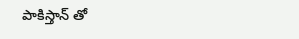పాకిస్తాన్ తో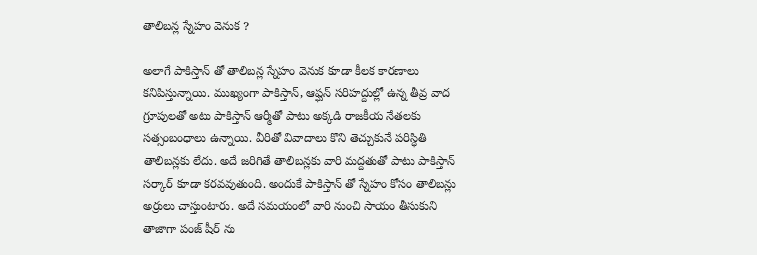తాలిబన్ల స్నేహం వెనుక ?

అలాగే పాకిస్తాన్ తో తాలిబన్ల స్నేహం వెనుక కూడా కీలక కారణాలు కనిపిస్తున్నాయి. ముఖ్యంగా పాకిస్తాన్, ఆప్ఘన్ సరిహద్దుల్లో ఉన్న తీవ్ర వాద గ్రూపులతో అటు పాకిస్తాన్ ఆర్మీతో పాటు అక్కడి రాజకీయ నేతలకు సత్సంబంధాలు ఉన్నాయి. వీరితో వివాదాలు కొని తెచ్చుకునే పరిస్ధితి తాలిబన్లకు లేదు. అదే జరిగితే తాలిబన్లకు వారి మద్దతుతో పాటు పాకిస్తాన్ సర్కార్ కూడా కరవవుతుంది. అందుకే పాకిస్తాన్ తో స్నేహం కోసం తాలిబన్లు అర్రులు చాస్తుంటారు. అదే సమయంలో వారి నుంచి సాయం తీసుకుని తాజాగా పంజ్ షీర్ ను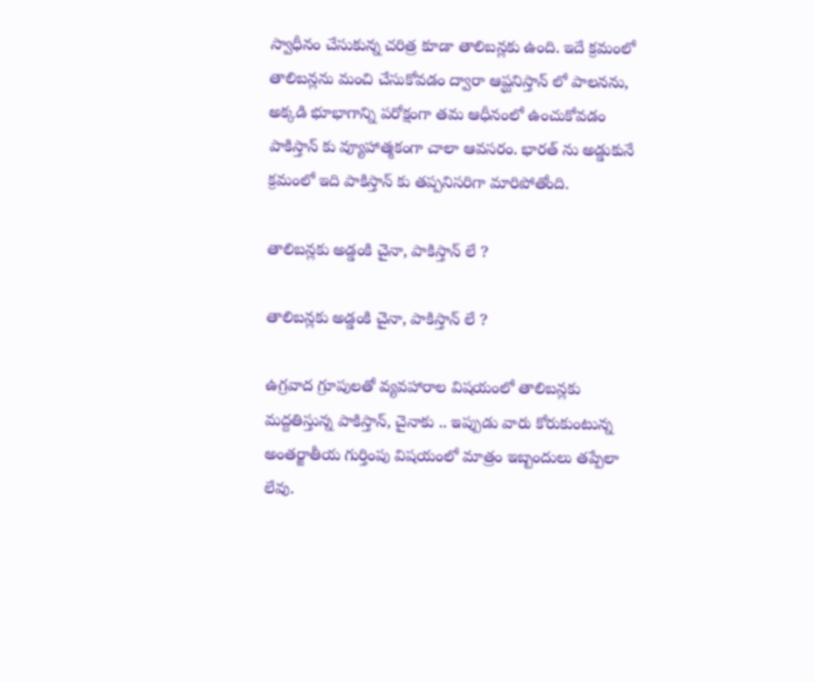స్వాధీనం చేసుకున్న చరిత్ర కూడా తాలిబన్లకు ఉంది. ఇదే క్రమంలో తాలిబన్లను మంచి చేసుకోవడం ద్వారా ఆప్ఘనిస్తాన్ లో పాలనను, అక్కడి భూభాగాన్ని పరోక్షంగా తమ ఆధీనంలో ఉంచుకోవడం పాకిస్తాన్ కు వ్యూహాత్మకంగా చాలా ఆవసరం. భారత్ ను అడ్డుకునే క్రమంలో ఇది పాకిస్తాన్ కు తప్పనిసరిగా మారిపోతోంది.

తాలిబన్లకు అడ్డంకి చైనా, పాకిస్తాన్ లే ?

తాలిబన్లకు అడ్డంకి చైనా, పాకిస్తాన్ లే ?

ఉగ్రవాద గ్రూపులతో వ్యవహారాల విషయంలో తాలిబన్లకు మద్దతిస్తున్న పాకిస్తాన్, చైనాకు .. ఇప్పుడు వారు కోరుకుంటున్న అంతర్జాతీయ గుర్తింపు విషయంలో మాత్రం ఇబ్బందులు తప్పేలా లేవు.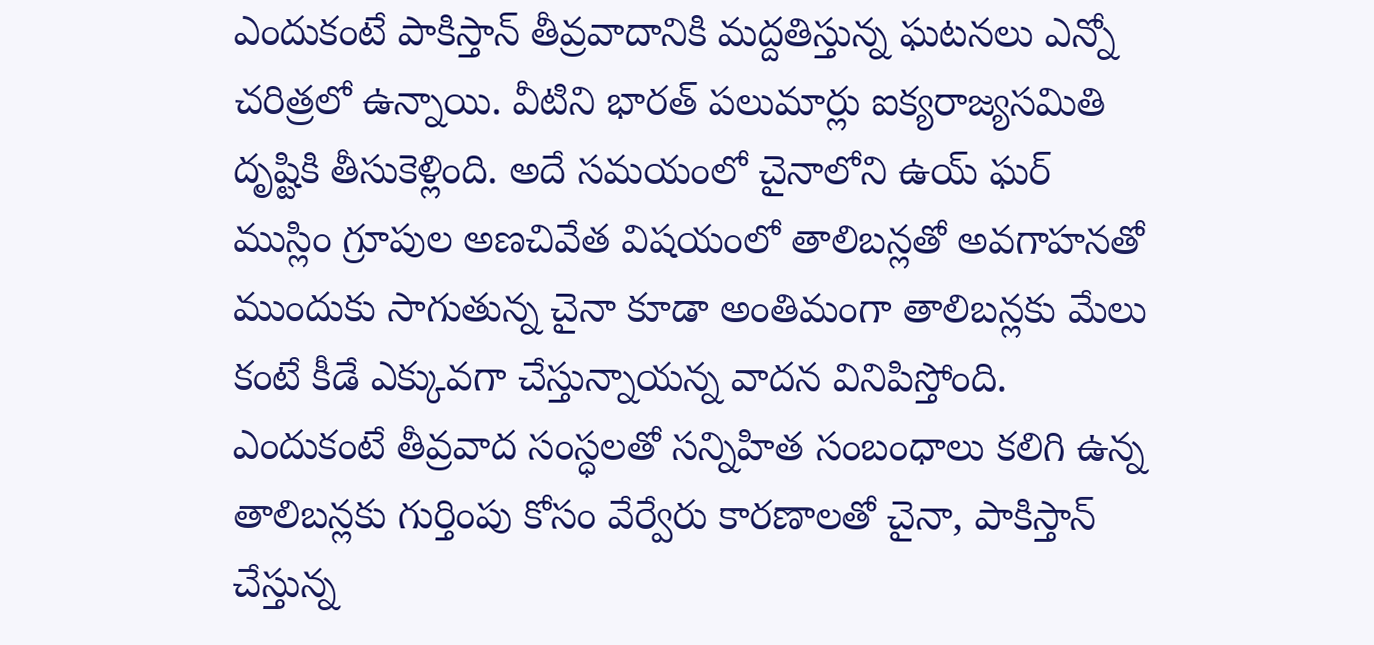ఎందుకంటే పాకిస్తాన్ తీవ్రవాదానికి మద్దతిస్తున్న ఘటనలు ఎన్నో చరిత్రలో ఉన్నాయి. వీటిని భారత్ పలుమార్లు ఐక్యరాజ్యసమితి దృష్టికి తీసుకెళ్లింది. అదే సమయంలో చైనాలోని ఉయ్ ఘర్ ముస్లిం గ్రూపుల అణచివేత విషయంలో తాలిబన్లతో అవగాహనతో ముందుకు సాగుతున్న చైనా కూడా అంతిమంగా తాలిబన్లకు మేలు కంటే కీడే ఎక్కువగా చేస్తున్నాయన్న వాదన వినిపిస్తోంది. ఎందుకంటే తీవ్రవాద సంస్ధలతో సన్నిహిత సంబంధాలు కలిగి ఉన్న తాలిబన్లకు గుర్తింపు కోసం వేర్వేరు కారణాలతో చైనా, పాకిస్తాన్ చేస్తున్న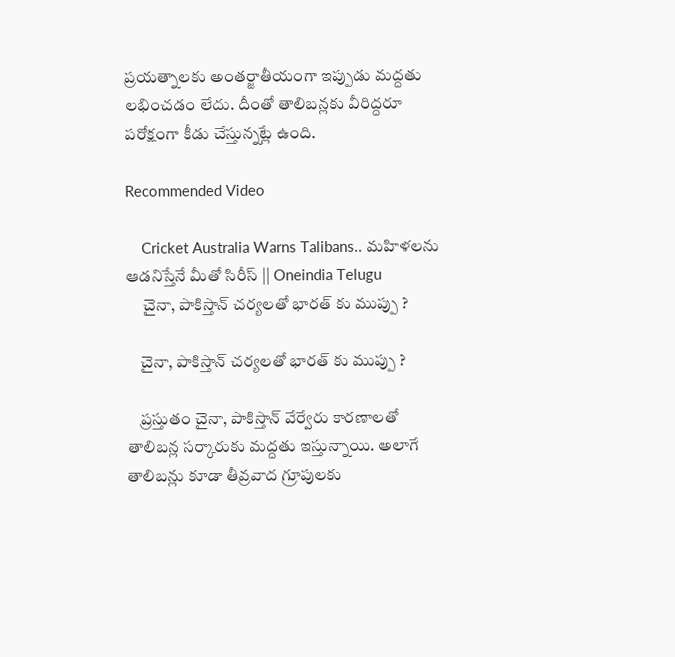ప్రయత్నాలకు అంతర్జాతీయంగా ఇప్పుడు మద్దతు లభించడం లేదు. దీంతో తాలిబన్లకు వీరిద్దరూ పరోక్షంగా కీడు చేస్తున్నట్లే ఉంది.

Recommended Video

    Cricket Australia Warns Talibans.. మ‌హిళ‌ల‌ను ఆడనిస్తేనే మీతో సిరీస్ || Oneindia Telugu
     చైనా, పాకిస్తాన్ చర్యలతో భారత్ కు ముప్పు ?

    చైనా, పాకిస్తాన్ చర్యలతో భారత్ కు ముప్పు ?

    ప్రస్తుతం చైనా, పాకిస్తాన్ వేర్వేరు కారణాలతో తాలిబన్ల సర్కారుకు మద్దతు ఇస్తున్నాయి. అలాగే తాలిబన్లు కూడా తీవ్రవాద గ్రూపులకు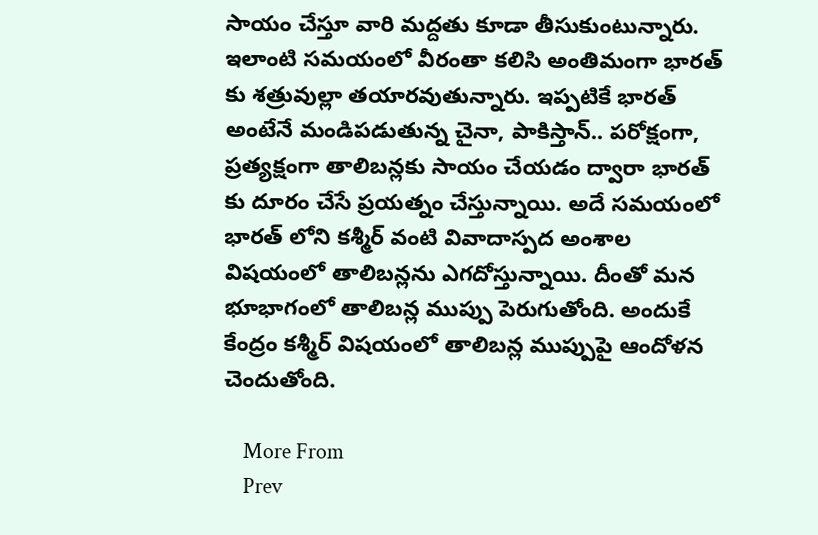సాయం చేస్తూ వారి మద్దతు కూడా తీసుకుంటున్నారు. ఇలాంటి సమయంలో వీరంతా కలిసి అంతిమంగా భారత్ కు శత్రువుల్లా తయారవుతున్నారు. ఇప్పటికే భారత్ అంటేనే మండిపడుతున్న చైనా, పాకిస్తాన్.. పరోక్షంగా, ప్రత్యక్షంగా తాలిబన్లకు సాయం చేయడం ద్వారా భారత్ కు దూరం చేసే ప్రయత్నం చేస్తున్నాయి. అదే సమయంలో భారత్ లోని కశ్మీర్ వంటి వివాదాస్పద అంశాల విషయంలో తాలిబన్లను ఎగదోస్తున్నాయి. దీంతో మన భూభాగంలో తాలిబన్ల ముప్పు పెరుగుతోంది. అందుకే కేంద్రం కశ్మీర్ విషయంలో తాలిబన్ల ముప్పుపై ఆందోళన చెందుతోంది.

    More From
    Prev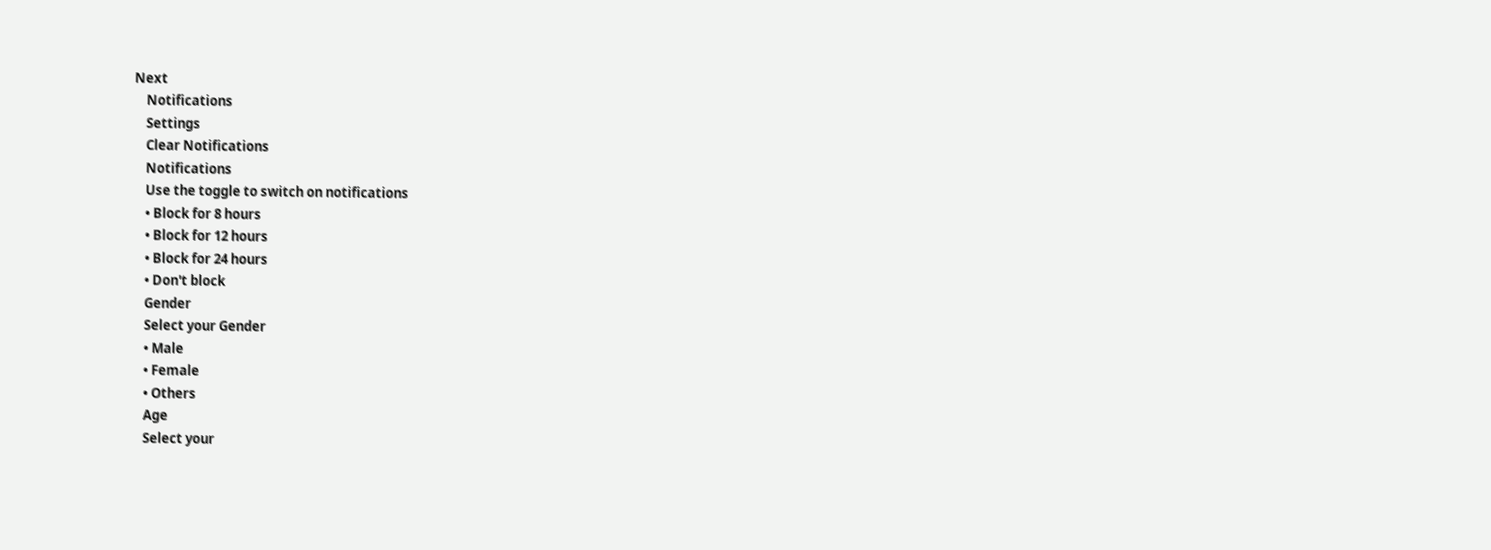Next
    Notifications
    Settings
    Clear Notifications
    Notifications
    Use the toggle to switch on notifications
    • Block for 8 hours
    • Block for 12 hours
    • Block for 24 hours
    • Don't block
    Gender
    Select your Gender
    • Male
    • Female
    • Others
    Age
    Select your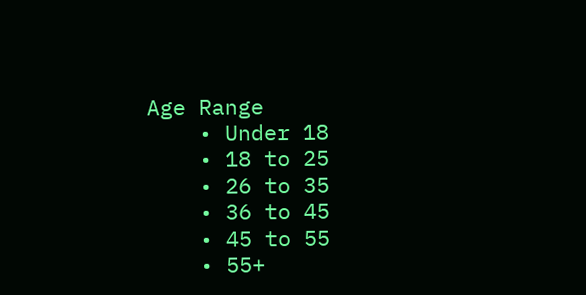Age Range
    • Under 18
    • 18 to 25
    • 26 to 35
    • 36 to 45
    • 45 to 55
    • 55+